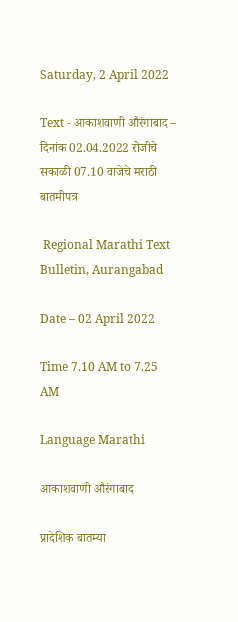Saturday, 2 April 2022

Text - आकाशवाणी औरंगाबाद – दिनांक 02.04.2022 रोजीचे सकाळी 07.10 वाजेचे मराठी बातमीपत्र

 Regional Marathi Text Bulletin, Aurangabad

Date – 02 April 2022

Time 7.10 AM to 7.25 AM

Language Marathi

आकाशवाणी औरंगाबाद

प्रादेशिक बातम्या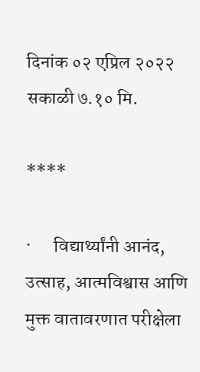दिनांक ०२ एप्रिल २०२२ सकाळी ७.१० मि.

****

·      विद्यार्थ्यांनी आनंद, उत्साह, आत्मविश्वास आणि मुक्त वातावरणात परीक्षेला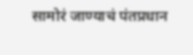सामोरं जाण्याचं पंतप्रधान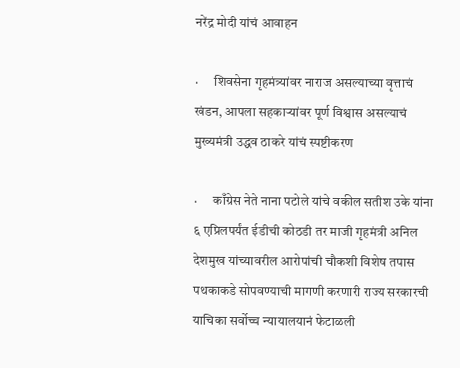नरेंद्र मोदी यांचं आवाहन

·      शिवसेना गृहमंत्र्यांवर नाराज असल्याच्या वृत्ताचं खंडन, आपला सहकाऱ्यांवर पूर्ण विश्वास असल्याचं मुख्यमंत्री उद्धव ठाकरे यांचं स्पष्टीकरण

·      काँग्रेस नेते नाना पटोले यांचे वकील सतीश उके यांना ६ एप्रिलपर्यंत ईडीची कोठडी तर माजी गृहमंत्री अनिल देशमुख यांच्यावरील आरोपांची चौकशी विशेष तपास पथकाकडे सोपवण्याची मागणी करणारी राज्य सरकारची याचिका सर्वोच्च न्यायालयानं फेटाळली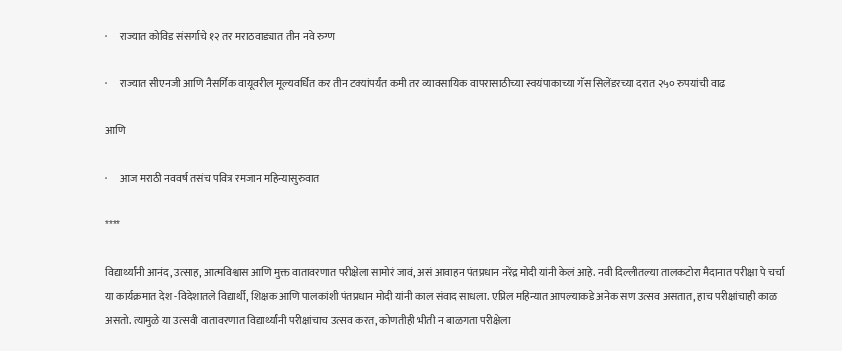·      राज्यात कोविड संसर्गाचे १२ तर मराठवाड्यात तीन नवे रुग्ण

·      राज्यात सीएनजी आणि नैसर्गिक वायूवरील मूल्यवर्धित कर तीन टक्यांपर्यंत कमी तर व्यावसायिक वापरासाठीच्या स्वयंपाकाच्या गॅस सिलेंडरच्या दरात २५० रुपयांची वाढ

आणि

·      आज मराठी नववर्ष तसंच पवित्र रमजान महिन्यासुरुवात

****

विद्यार्थ्यांनी आनंद, उत्साह, आत्मविश्वास आणि मुक्त वातावरणात परीक्षेला सामोरं जावं, असं आवाहन पंतप्रधान नरेंद्र मोदी यांनी केलं आहे. नवी दिल्लीतल्या तालकटोरा मैदानात परीक्षा पे चर्चा या कार्यक्रमात देश -विदेशातले विद्यार्थी, शिक्षक आणि पालकांशी पंतप्रधान मोदी यांनी काल संवाद साधला. एप्रिल महिन्यात आपल्याकडे अनेक सण उत्सव असतात, हाच परीक्षांचाही काळ असतो. त्यामुळे या उत्सवी वातावरणात विद्यार्थ्यांनी परीक्षांचाच उत्सव करत, कोणतीही भीती न बाळगता परीक्षेला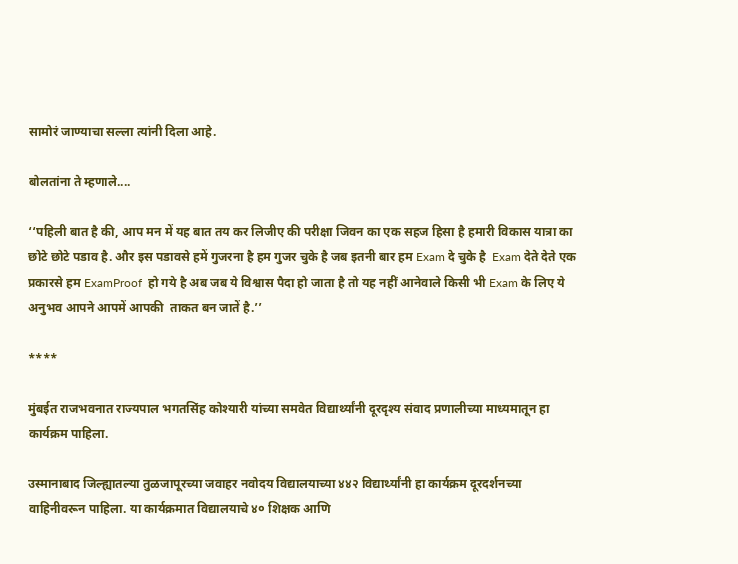सामोरं जाण्याचा सल्ला त्यांनी दिला आहे.

बोलतांना ते म्हणाले....

‘‘पहिली बात है की, आप मन में यह बात तय कर लिजीए की परीक्षा जिवन का एक सहज हिसा है हमारी विकास यात्रा का छोटे छोटे पडाव है. और इस पडावसे हमें गुजरना है हम गुजर चुके है जब इतनी बार हम Exam दे चुके है  Exam देते देते एक प्रकारसे हम ExamProof  हो गये है अब जब ये विश्वास पैदा हो जाता है तो यह नहीं आनेवाले किसी भी Exam के लिए ये अनुभव आपने आपमें आपकी  ताकत बन जातें है.’’

****

मुंबईत राजभवनात राज्यपाल भगतसिंह कोश्यारी यांच्या समवेत विद्यार्थ्यांनी दूरदृश्य संवाद प्रणालीच्या माध्यमातून हा कार्यक्रम पाहिला.

उस्मानाबाद जिल्ह्यातल्या तुळजापूरच्या जवाहर नवोदय विद्यालयाच्या ४४२ विद्यार्थ्यांनी हा कार्यक्रम दूरदर्शनच्या वाहिनीवरून पाहिला. या कार्यक्रमात विद्यालयाचे ४० शिक्षक आणि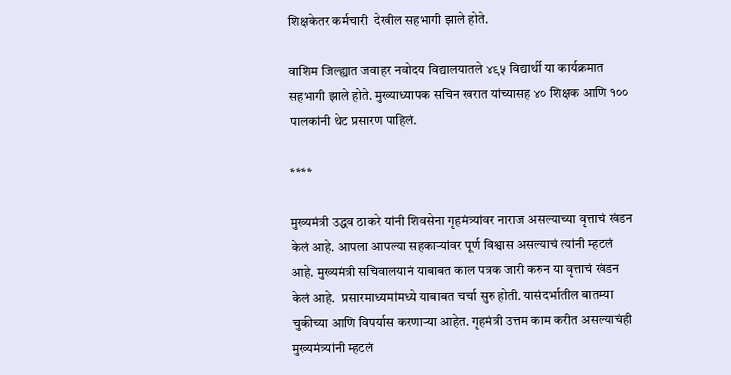शिक्षकेतर कर्मचारी  देखील सहभागी झाले होते.

वाशिम जिल्ह्यात जवाहर नवोदय विद्यालयातले ४९५ विद्यार्थी या कार्यक्रमात सहभागी झाले होते. मुख्याध्यापक सचिन खरात यांच्यासह ४० शिक्षक आणि १०० पालकांनी थेट प्रसारण पाहिलं.

****

मुख्यमंत्री उद्धव ठाकरे यांनी शिवसेना गृहमंत्र्यांवर नाराज असल्याच्या वृत्ताचं खंडन केलं आहे. आपला आपल्या सहकाऱ्यांवर पूर्ण विश्वास असल्याचं त्यांनी म्हटलं आहे. मुख्यमंत्री सचिवालयानं याबाबत काल पत्रक जारी करुन या वृत्ताचं खंडन केलं आहे.  प्रसारमाध्यमांमध्ये याबाबत चर्चा सुरु होती. यासंदर्भातील बातम्या चुकीच्या आणि विपर्यास करणाऱ्या आहेत. गृहमंत्री उत्तम काम करीत असल्याचंही मुख्यमंत्र्यांनी म्हटलं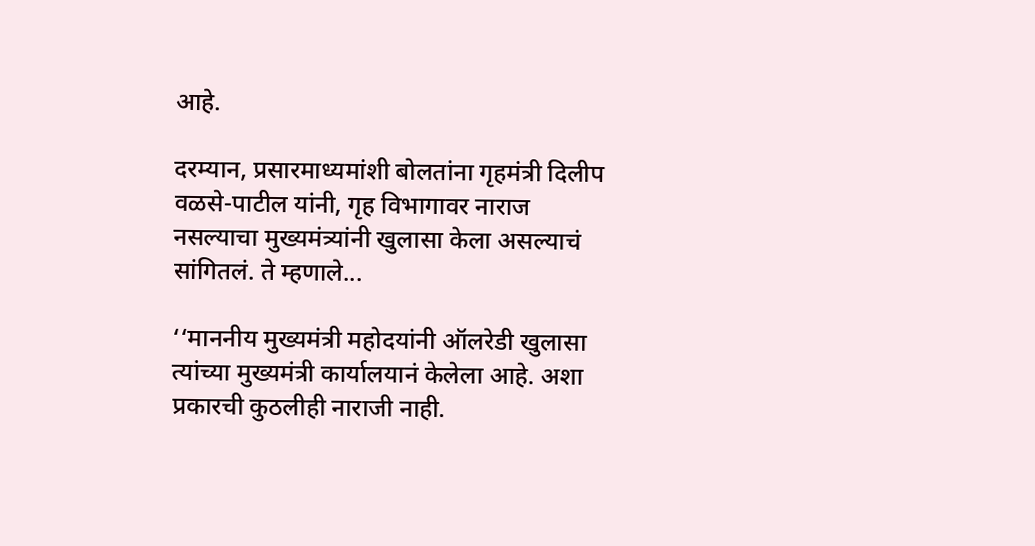आहे.

दरम्यान, प्रसारमाध्यमांशी बोलतांना गृहमंत्री दिलीप वळसे-पाटील यांनी, गृह विभागावर नाराज नसल्याचा मुख्यमंत्र्यांनी खुलासा केला असल्याचं सांगितलं. ते म्हणाले...

‘‘माननीय मुख्यमंत्री महोदयांनी ऑलरेडी खुलासा त्यांच्या मुख्यमंत्री कार्यालयानं केलेला आहे. अशा प्रकारची कुठलीही नाराजी नाही.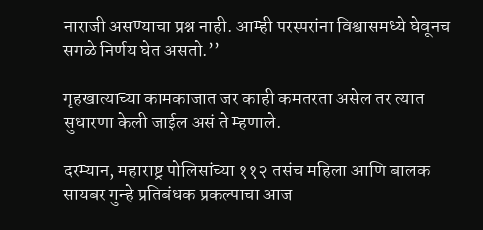नाराजी असण्याचा प्रश्न नाही. आम्ही परस्परांना विश्वासमध्ये घेवूनच सगळे निर्णय घेत असतो.’’

गृहखात्याच्या कामकाजात जर काही कमतरता असेल तर त्यात सुधारणा केली जाईल असं ते म्हणाले.

दरम्यान, महाराष्ट्र पोलिसांच्या ११२ तसंच महिला आणि बालक सायबर गुन्हे प्रतिबंधक प्रकल्पाचा आज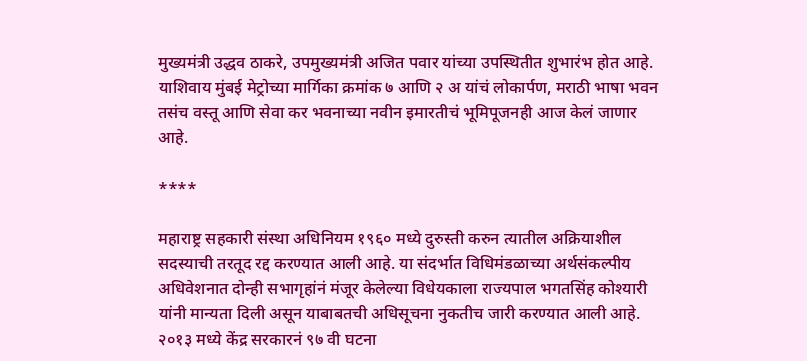मुख्यमंत्री उद्धव ठाकरे, उपमुख्यमंत्री अजित पवार यांच्या उपस्थितीत शुभारंभ होत आहे. याशिवाय मुंबई मेट्रोच्या मार्गिका क्रमांक ७ आणि २ अ यांचं लोकार्पण, मराठी भाषा भवन तसंच वस्तू आणि सेवा कर भवनाच्या नवीन इमारतीचं भूमिपूजनही आज केलं जाणार आहे.

****

महाराष्ट्र सहकारी संस्था अधिनियम १९६० मध्ये दुरुस्ती करुन त्यातील अक्रियाशील सदस्याची तरतूद रद्द करण्यात आली आहे. या संदर्भात विधिमंडळाच्या अर्थसंकल्पीय अधिवेशनात दोन्ही सभागृहांनं मंजूर केलेल्या विधेयकाला राज्यपाल भगतसिंह कोश्यारी यांनी मान्यता दिली असून याबाबतची अधिसूचना नुकतीच जारी करण्यात आली आहे. २०१३ मध्ये केंद्र सरकारनं ९७ वी घटना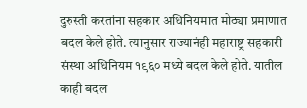दुरुस्ती करतांना सहकार अधिनियमात मोठ्या प्रमाणात बदल केले होते. त्यानुसार राज्यानंही महाराष्ट्र सहकारी संस्था अधिनियम १९६० मध्ये बदल केले होते. यातील काही बदल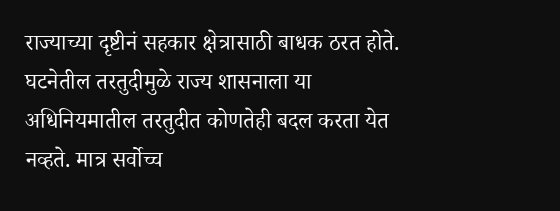राज्याच्या दृष्टीनं सहकार क्षेत्रासाठी बाधक ठरत होते. घटनेतील तरतुदीमुळे राज्य शासनाला या अधिनियमातील तरतुदीत कोणतेही बदल करता येत नव्हते. मात्र सर्वोच्च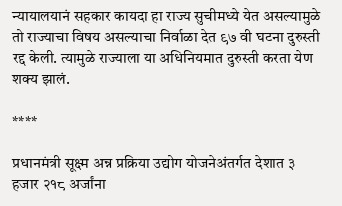न्यायालयानं सहकार कायदा हा राज्य सुचीमध्ये येत असल्यामुळे तो राज्याचा विषय असल्याचा निर्वाळा देत ९७ वी घटना दुरुस्ती रद्द केली. त्यामुळे राज्याला या अधिनियमात दुरुस्ती करता येण शक्य झालं.

****

प्रधानमंत्री सूक्ष्म अन्न प्रक्रिया उद्योग योजनेअंतर्गत देशात ३ हजार २१८ अर्जांना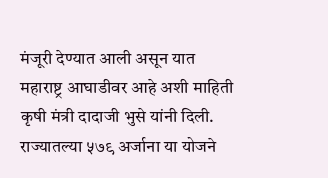मंजूरी देण्यात आली असून यात महाराष्ट्र आघाडीवर आहे अशी माहिती कृषी मंत्री दादाजी भुसे यांनी दिली. राज्यातल्या ५७९ अर्जाना या योजने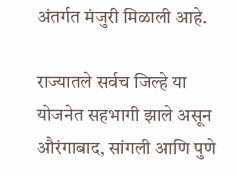अंतर्गत मंजुरी मिळाली आहे.

राज्यातले सर्वच जिल्हे या योजनेत सहभागी झाले असून औरंगाबाद, सांगली आणि पुणे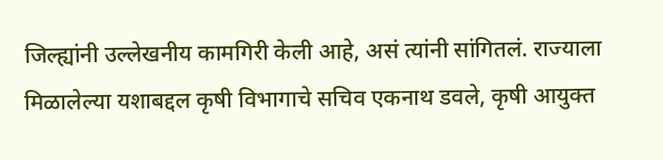जिल्ह्यांनी उल्लेखनीय कामगिरी केली आहे, असं त्यांनी सांगितलं. राज्याला मिळालेल्या यशाबद्दल कृषी विभागाचे सचिव एकनाथ डवले, कृषी आयुक्त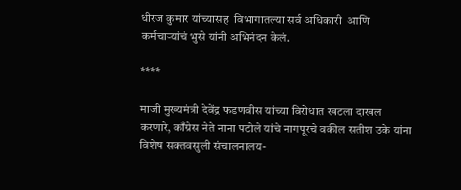धीरज कुमार यांच्यासह  विभागातल्या सर्व अधिकारी  आणि कर्मचाऱ्यांचं भुसे यांनी अभिनंदन केलं.

****

माजी मुख्यमंत्री देवेंद्र फडणवीस यांच्या विरोधात खटला दाखल करणारे, काँग्रेस नेते नाना पटोले यांचे नागपूरचे वकील सतीश उके यांना विशेष सक्तवसुली संचालनालय-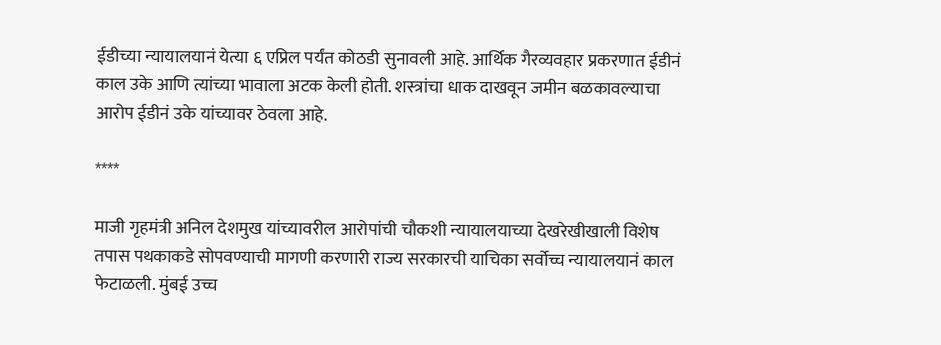ईडीच्या न्यायालयानं येत्या ६ एप्रिल पर्यंत कोठडी सुनावली आहे. आर्थिक गैरव्यवहार प्रकरणात ईडीनं काल उके आणि त्यांच्या भावाला अटक केली होती. शस्त्रांचा धाक दाखवून जमीन बळकावल्याचा आरोप ईडीनं उके यांच्यावर ठेवला आहे.

****

माजी गृहमंत्री अनिल देशमुख यांच्यावरील आरोपांची चौकशी न्यायालयाच्या देखरेखीखाली विशेष तपास पथकाकडे सोपवण्याची मागणी करणारी राज्य सरकारची याचिका सर्वोच्च न्यायालयानं काल फेटाळली. मुंबई उच्च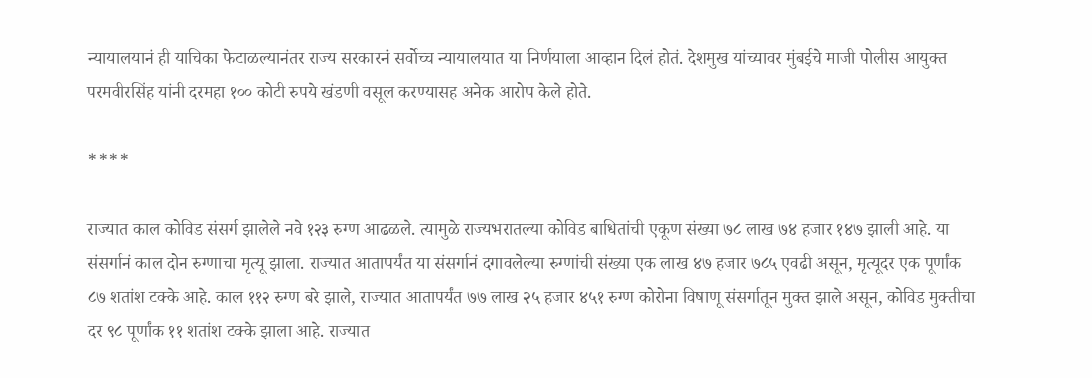न्यायालयानं ही याचिका फेटाळल्यानंतर राज्य सरकारनं सर्वोच्च न्यायालयात या निर्णयाला आव्हान दिलं होतं. देशमुख यांच्यावर मुंबईचे माजी पोलीस आयुक्त परमवीरसिंह यांनी दरमहा १०० कोटी रुपये खंडणी वसूल करण्यासह अनेक आरोप केले होते.

****

राज्यात काल कोविड संसर्ग झालेले नवे १२३ रुग्ण आढळले. त्यामुळे राज्यभरातल्या कोविड बाधितांची एकूण संख्या ७८ लाख ७४ हजार १४७ झाली आहे. या संसर्गानं काल दोन रुग्णाचा मृत्यू झाला. राज्यात आतापर्यंत या संसर्गानं दगावलेल्या रुग्णांची संख्या एक लाख ४७ हजार ७८५ एवढी असून, मृत्यूदर एक पूर्णांक ८७ शतांश टक्के आहे. काल ११२ रुग्ण बरे झाले, राज्यात आतापर्यंत ७७ लाख २५ हजार ४५१ रुग्ण कोरोना विषाणू संसर्गातून मुक्त झाले असून, कोविड मुक्तीचा दर ९८ पूर्णांक ११ शतांश टक्के झाला आहे. राज्यात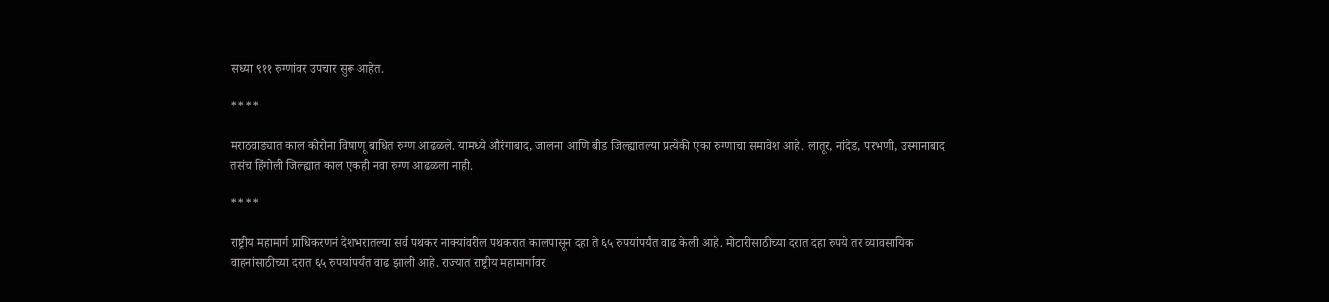सध्या ९११ रुग्णांवर उपचार सुरू आहेत.

****

मराठवाड्यात काल कोरोना विषाणू बाधित रुग्ण आढळले. यामध्ये औरंगाबाद, जालना आणि बीड जिल्ह्यातल्या प्रत्येकी एका रुग्णाचा समावेश आहे. लातूर, नांदेड, परभणी, उस्मानाबाद तसंच हिंगोली जिल्ह्यात काल एकही नवा रुग्ण आढळला नाही.

****

राष्ट्रीय महामार्ग प्राधिकरणनं देशभरातल्या सर्व पथकर नाक्यांवरील पथकरात कालपासून दहा ते ६५ रुपयांपर्यंत वाढ केली आहे. मोटारीसाठीच्या दरात दहा रुपये तर व्यावसायिक वाहनांसाठीच्या दरात ६५ रुपयांपर्यंत वाढ झाली आहे. राज्यात राष्ट्रीय महामार्गावर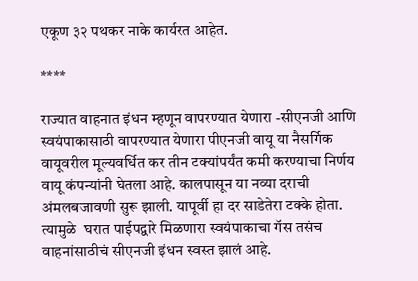एकूण ३२ पथकर नाके कार्यरत आहेत.

****

राज्यात वाहनात इंधन म्हणून वापरण्यात येणारा -सीएनजी आणि स्वयंपाकासाठी वापरण्यात येणारा पीएनजी वायू या नैसर्गिक वायूवरील मूल्यवर्धित कर तीन टक्यांपर्यंत कमी करण्याचा निर्णय वायू कंपन्यांनी घेतला आहे. कालपासून या नव्या दराची अंमलबजावणी सुरू झाली. यापूर्वी हा दर साडेतेरा टक्के होता. त्यामुळे  घरात पाईपद्वारे मिळणारा स्वयंपाकाचा गॅस तसंच वाहनांसाठीचं सीएनजी इंधन स्वस्त झालं आहे.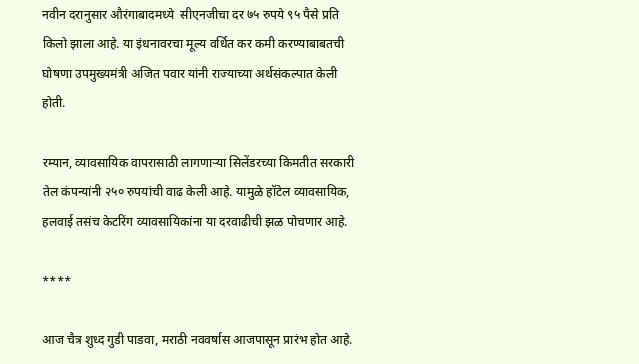नवीन दरानुसार औरंगाबादमध्ये  सीएनजीचा दर ७५ रुपये ९५ पैसे प्रति किलो झाला आहे. या इंधनावरचा मूल्य वर्धित कर कमी करण्याबाबतची घोषणा उपमुख्यमंत्री अजित पवार यांनी राज्याच्या अर्थसंकल्पात केली होती.

रम्यान, व्यावसायिक वापरासाठी लागणाऱ्या सिलेंडरच्या किमतीत सरकारी तेल कंपन्यांनी २५० रुपयांची वाढ केली आहे. यामुळे हॉटेल व्यावसायिक, हलवाई तसंच केटरिंग व्यावसायिकांना या दरवाढीची झळ पोचणार आहे.

****

आज चैत्र शुध्द गुडी पाडवा, मराठी नववर्षास आजपासून प्रारंभ होत आहे.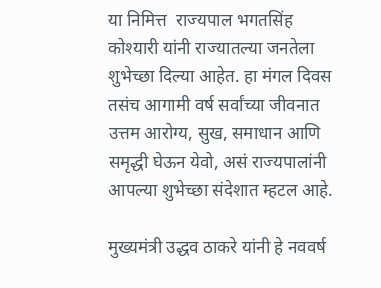या निमित्त  राज्यपाल भगतसिंह कोश्यारी यांनी राज्यातल्या जनतेला शुभेच्छा दिल्या आहेत. हा मंगल दिवस तसंच आगामी वर्ष सर्वांच्या जीवनात उत्तम आरोग्य, सुख, समाधान आणि समृद्धी घेऊन येवो, असं राज्यपालांनी आपल्या शुभेच्छा संदेशात म्हटल आहे.

मुख्यमंत्री उद्धव ठाकरे यांनी हे नववर्ष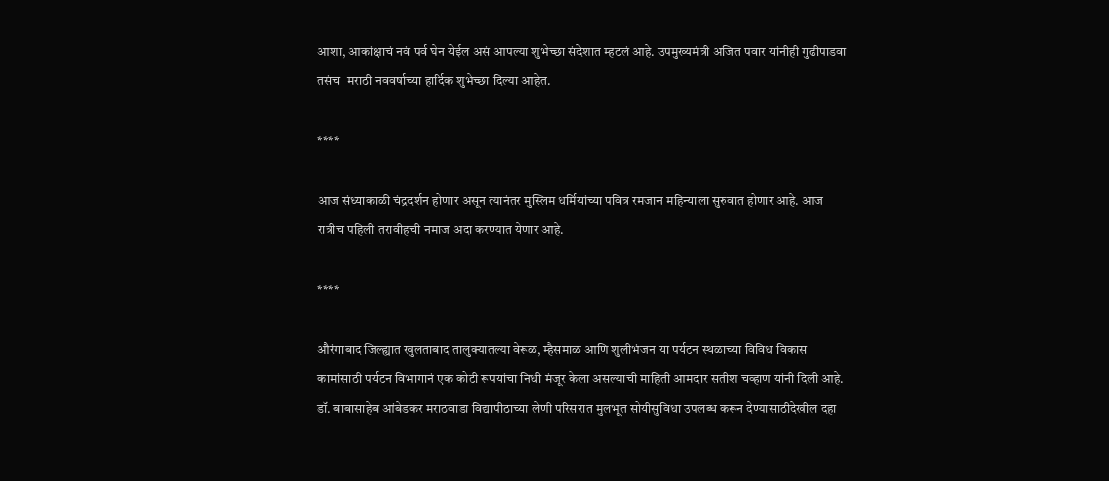आशा, आकांक्षाचं नवं पर्व घेन येईल असं आपल्या शुभेच्छा संदेशात म्हटलं आहे. उपमुख्यमंत्री अजित पवार यांनीही गुढीपाडवा तसंच  मराठी नववर्षाच्या हार्दिक शुभेच्छा दिल्या आहेत.

****

आज संध्याकाळी चंद्रदर्शन होणार असून त्यानंतर मुस्लिम धर्मियांच्या पवित्र रमजान महिन्याला सुरुवात होणार आहे. आज रात्रीच पहिली तरावीहची नमाज अदा करण्यात येणार आहे.

****

औरंगाबाद जिल्ह्यात खुलताबाद तालुक्यातल्या वेरूळ, म्हैसमाळ आणि शुलीभंजन या पर्यटन स्थळाच्या विविध विकास कामांसाठी पर्यटन विभागानं एक कोटी रूपयांचा निधी मंजूर केला असल्याची माहिती आमदार सतीश चव्हाण यांनी दिली आहे. डॉ. बाबासाहेब आंबेडकर मराठवाडा विद्यापीठाच्या लेणी परिसरात मुलभूत सोयीसुविधा उपलब्ध करून देण्यासाठीदेखील दहा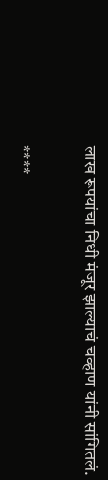लाख रूपयांचा निधी मंजूर झाल्याचं चव्हाण यांनी सांगितलं.

****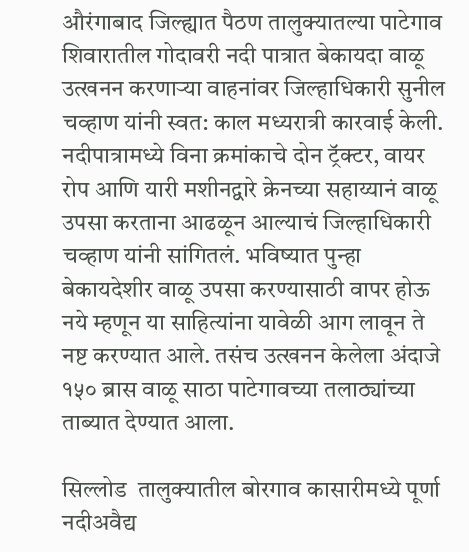औरंगाबाद जिल्ह्यात पैठण तालुक्यातल्या पाटेगाव शिवारातील गोदावरी नदी पात्रात बेकायदा वाळू उत्खनन करणाऱ्या वाहनांवर जिल्हाधिकारी सुनील चव्हाण यांनी स्वत: काल मध्यरात्री कारवाई केली. नदीपात्रामध्ये विना क्रमांकाचे दोन ट्रॅक्टर, वायर रोप आणि यारी मशीनद्वारे क्रेनच्या सहाय्यानं वाळू उपसा करताना आढळून आल्याचं जिल्हाधिकारी चव्हाण यांनी सांगितलं. भविष्यात पुन्हा बेकायदेशीर वाळू उपसा करण्यासाठी वापर होऊ नये म्हणून या साहित्यांना यावेळी आग लावून ते नष्ट करण्यात आले. तसंच उत्खनन केलेला अंदाजे १५० ब्रास वाळू साठा पाटेगावच्या तलाठ्यांच्या ताब्यात देण्यात आला.

सिल्लोड  तालुक्यातील बोरगाव कासारीमध्ये पूर्णा नदीअवैद्य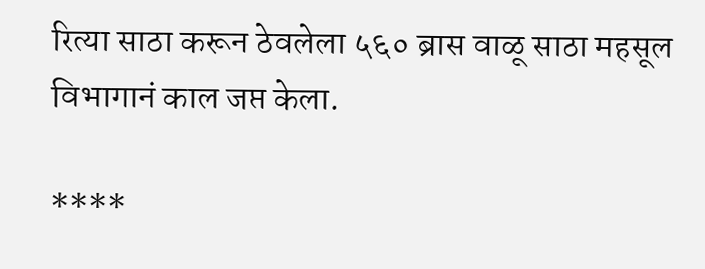रित्या साठा करून ठेवलेला ५६० ब्रास वाळू साठा महसूल विभागानं काल जप्त केला.

****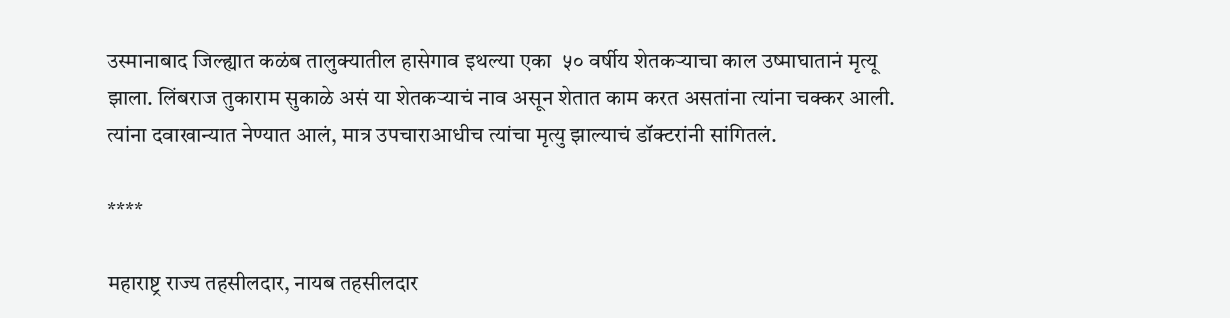उस्मानाबाद जिल्ह्यात कळंब तालुक्यातील हासेगाव इथल्या एका  ५० वर्षीय शेतकऱ्याचा काल उष्माघातानं मृत्यू झाला. लिंबराज तुकाराम सुकाळे असं या शेतकऱ्याचं नाव असून शेतात काम करत असतांना त्यांना चक्कर आली. त्यांना दवाखान्यात नेण्यात आलं, मात्र उपचाराआधीच त्यांचा मृत्यु झाल्याचं डॉक्टरांनी सांगितलं.

****

महाराष्ट्र राज्य तहसीलदार, नायब तहसीलदार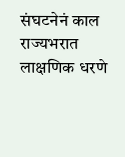संघटनेनं काल राज्यभरात लाक्षणिक धरणे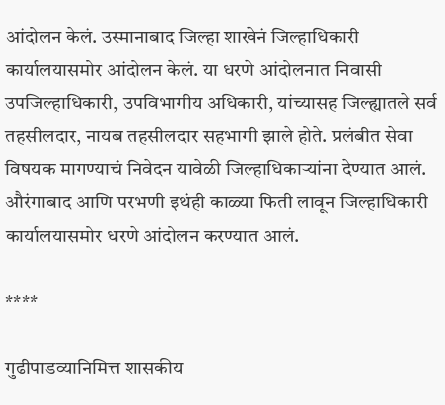आंदोलन केलं. उस्मानाबाद जिल्हा शाखेनं जिल्हाधिकारी कार्यालयासमोर आंदोलन केलं. या धरणे आंदोलनात निवासी उपजिल्हाधिकारी, उपविभागीय अधिकारी, यांच्यासह जिल्ह्यातले सर्व तहसीलदार, नायब तहसीलदार सहभागी झाले होते. प्रलंबीत सेवा विषयक मागण्याचं निवेदन यावेळी जिल्हाधिकाऱ्यांना देण्यात आलं. औरंगाबाद आणि परभणी इथंही काळ्या फिती लावून जिल्हाधिकारी कार्यालयासमोर धरणे आंदोलन करण्यात आलं.

****

गुढीपाडव्यानिमित्त शासकीय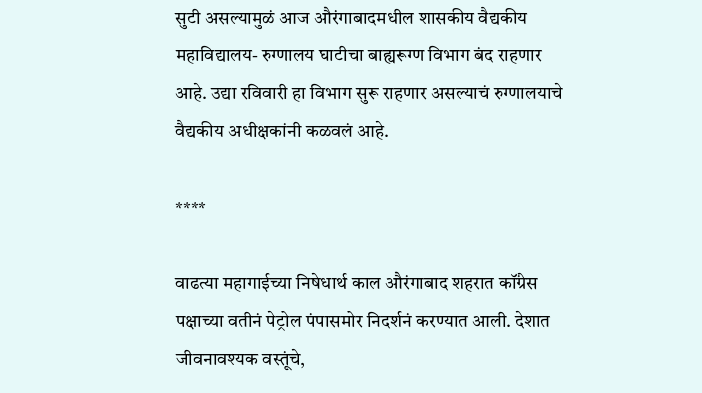सुटी असल्यामुळं आज औरंगाबादमधील शासकीय वैद्यकीय महाविद्यालय- रुग्णालय घाटीचा बाह्यरूग्ण विभाग बंद राहणार आहे. उद्या रविवारी हा विभाग सुरू राहणार असल्याचं रुग्णालयाचे वैद्यकीय अधीक्षकांनी कळवलं आहे.

****

वाढत्या महागाईच्या निषेधार्थ काल औरंगाबाद शहरात कॉंग्रेस पक्षाच्या वतीनं पेट्रोल पंपासमोर निदर्शनं करण्यात आली. देशात जीवनावश्यक वस्तूंचे,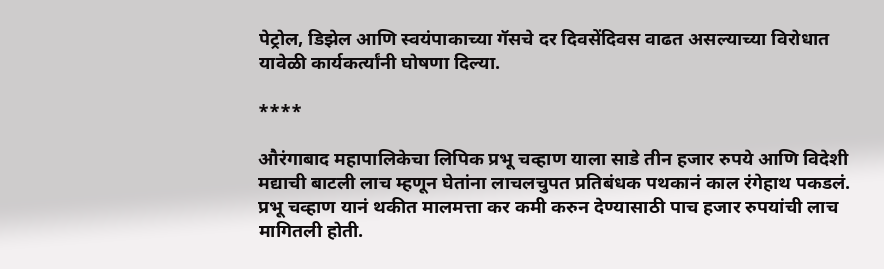पेट्रोल, डिझेल आणि स्वयंपाकाच्या गॅसचे दर दिवसेंदिवस वाढत असल्याच्या विरोधात यावेळी कार्यकर्त्यांनी घोषणा दिल्या.

****

औरंगाबाद महापालिकेचा लिपिक प्रभू चव्हाण याला साडे तीन हजार रुपये आणि विदेशी मद्याची बाटली लाच म्हणून घेतांना लाचलचुपत प्रतिबंधक पथकानं काल रंगेहाथ पकडलं. प्रभू चव्हाण यानं थकीत मालमत्ता कर कमी करुन देण्यासाठी पाच हजार रुपयांची लाच मागितली होती.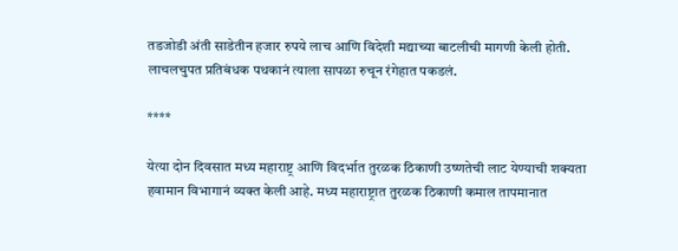तडजोडी अंती साडेतीन हजार रुपये लाच आणि विदेशी मद्याच्या बाटलीची मागणी केली होती. लाचलचुपत प्रतिबंधक पथकानं त्याला सापळा रुचून रंगेहात पकडलं.

****

येत्या दोन दिवसात मध्य महाराष्ट्र आणि विदर्भात तुरळक ठिकाणी उष्णतेची लाट येण्याची शक्यता हवामान विभागानं व्यक्त केली आहे. मध्य महाराष्ट्रात तुरळक ठिकाणी कमाल तापमानात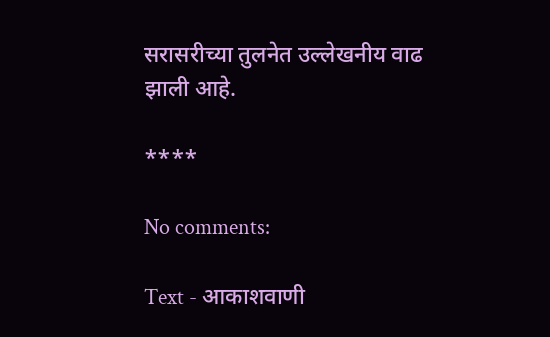सरासरीच्या तुलनेत उल्लेखनीय वाढ झाली आहे.

****

No comments:

Text - आकाशवाणी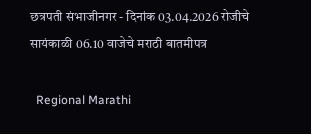छत्रपती संभाजीनगर - दिनांक 03.04.2026 रोजीचे सायंकाळी 06.10 वाजेचे मराठी बातमीपत्र

  Regional Marathi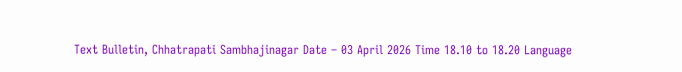Text Bulletin, Chhatrapati Sambhajinagar Date – 03 April 2026 Time 18.10 to 18.20 Language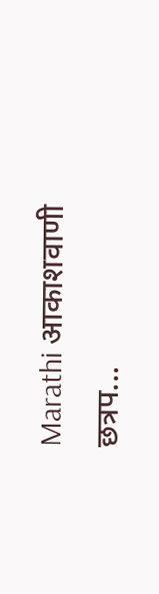Marathi आकाशवाणी छत्रप...